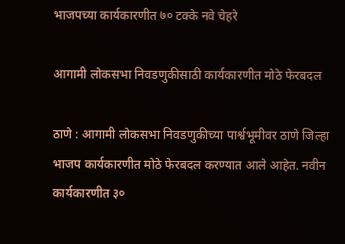भाजपच्या कार्यकारणीत ७० टक्के नवे चेहरे

आगामी लोकसभा निवडणुकीसाठी कार्यकारणीत मोठे फेरबदल

ठाणे : आगामी लोकसभा निवडणुकीच्या पार्श्वभूमीवर ठाणे जिल्हा भाजप कार्यकारणीत मोठे फेरबदल करण्यात आले आहेत. नवीन कार्यकारणीत ३०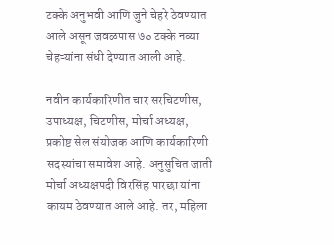टक्के अनुभवी आणि जुने चेहरे ठेवण्यात आले असून जवळपास ७० टक्के नव्या चेहऱ्यांना संधी देण्यात आली आहे.

नवीन कार्यकारिणीत चार सरचिटणीस, उपाध्यक्ष, चिटणीस, मोर्चा अध्यक्ष, प्रकोष्ट सेल संयोजक आणि कार्यकारिणी सदस्यांचा समावेश आहे. अनुसुचित जाती मोर्चा अध्यक्षपदी विरसिंह पारछा यांना कायम ठेवण्यात आले आहे. तर, महिला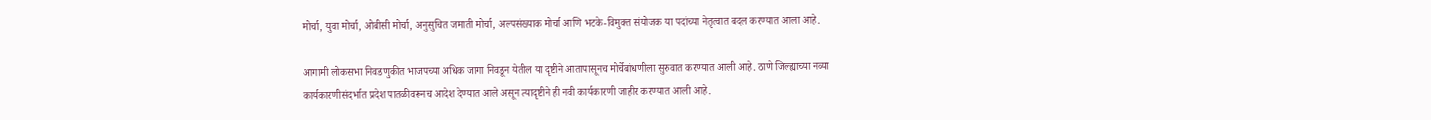मोर्चा, युवा मोर्चा, ओबीसी मोर्चा, अनुसुचित जमाती मोर्चा, अल्पसंख्याक मोर्चा आणि भटके-विमुक्त संयोजक या पदांच्या नेतृत्वात बदल करण्यात आला आहे.

आगामी लोकसभा निवडणुकीत भाजपच्या अधिक जागा निवडून येतील या दृष्टीने आतापासूनच मोर्चेबांधणीला सुरुवात करण्यात आली आहे. ठाणे जिल्ह्याच्या नव्या कार्यकारणीसंदर्भात प्रदेश पातळीवरूनच आदेश देण्यात आले असून त्यादृष्टीने ही नवी कार्यकारणी जाहीर करण्यात आली आहे.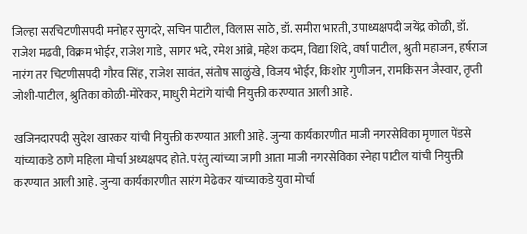जिल्हा सरचिटणीसपदी मनोहर सुगदरे, सचिन पाटील, विलास साठे, डॉ. समीरा भारती, उपाध्यक्षपदी जयेंद्र कोळी, डॉ. राजेश मढवी, विक्रम भोईर, राजेश गाडे, सागर भदे, रमेश आंब्रे, महेश कदम, विद्या शिंदे, वर्षा पाटील, श्रुती महाजन, हर्षराज नारंग तर चिटणीसपदी गौरव सिंह, राजेश सावंत, संतोष साळुंखे, विजय भोईर, किशोर गुणीजन, रामकिसन जैस्वार, तृप्ती जोशी-पाटील, श्रुतिका कोळी-मोरेकर, माधुरी मेटांगे यांची नियुक्ती करण्यात आली आहे.

खजिनदारपदी सुदेश खारकर यांची नियुक्ती करण्यात आली आहे. जुन्या कार्यकारणीत माजी नगरसेविका मृणाल पेंडसे यांच्याकडे ठाणे महिला मोर्चा अध्यक्षपद होते. परंतु त्यांच्या जागी आता माजी नगरसेविका स्नेहा पाटील यांची नियुक्ती करण्यात आली आहे. जुन्या कार्यकारणीत सारंग मेढेकर यांच्याकडे युवा मोर्चा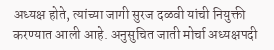अध्यक्ष होते, त्यांच्या जागी सुरज दळवी यांची नियुक्ती करण्यात आली आहे. अनुसुचित जाती मोर्चा अध्यक्षपदी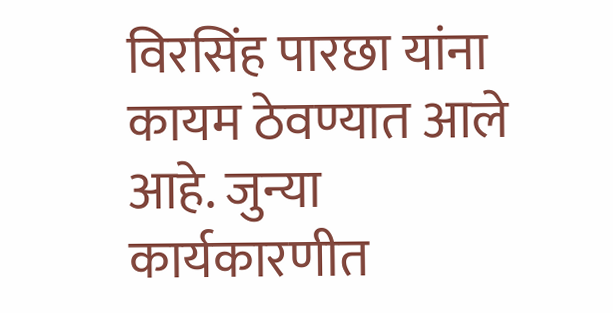विरसिंह पारछा यांना कायम ठेवण्यात आले आहे. जुन्या कार्यकारणीत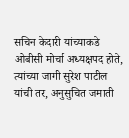सचिन केदारी यांच्याकडे ओबीसी मोर्चा अध्यक्षपद होते, त्यांच्या जागी सुरेश पाटील यांची तर, अनुसुचित जमाती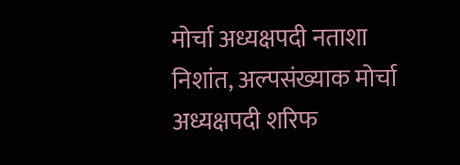मोर्चा अध्यक्षपदी नताशा निशांत, अल्पसंख्याक मोर्चा अध्यक्षपदी शरिफ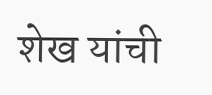शेख यांची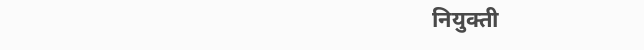नियुक्ती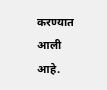करण्यात आली आहे.